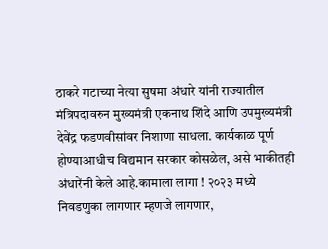ठाकरे गटाच्या नेत्या सुषमा अंधारे यांनी राज्यातील मंत्रिपदावरुन मुख्यमंत्री एकनाथ शिंदे आणि उपमुख्यमंत्री देवेंद्र फडणवीसांवर निशाणा साधला. कार्यकाळ पूर्ण होण्याआधीच विद्यमान सरकार कोसळेल, असे भाकीतही अंधारेंनी केले आहे.कामाला लागा ! २०२३ मध्ये निवडणुका लागणार म्हणजे लागणार,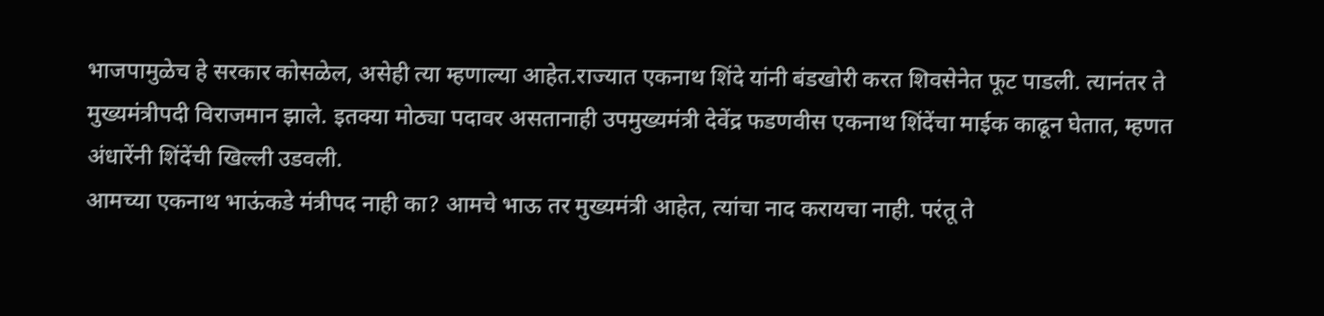भाजपामुळेच हे सरकार कोसळेल, असेही त्या म्हणाल्या आहेत.राज्यात एकनाथ शिंदे यांनी बंडखोरी करत शिवसेनेत फूट पाडली. त्यानंतर ते मुख्यमंत्रीपदी विराजमान झाले. इतक्या मोठ्या पदावर असतानाही उपमुख्यमंत्री देवेंद्र फडणवीस एकनाथ शिंदेंचा माईक काढून घेतात, म्हणत अंधारेंनी शिंदेंची खिल्ली उडवली.
आमच्या एकनाथ भाऊंकडे मंत्रीपद नाही का? आमचे भाऊ तर मुख्यमंत्री आहेत, त्यांचा नाद करायचा नाही. परंतू ते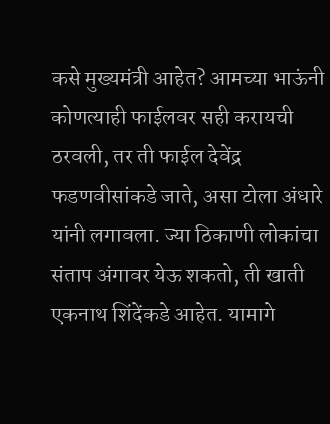कसे मुख्यमंत्री आहेत? आमच्या भाऊंनी कोणत्याही फाईलवर सही करायची ठरवली, तर ती फाईल देवेंद्र फडणवीसांकडे जाते, असा टोला अंधारे यांनी लगावला. ज्या ठिकाणी लोकांचा संताप अंगावर येऊ शकतो, ती खाती एकनाथ शिंदेंकडे आहेत. यामागे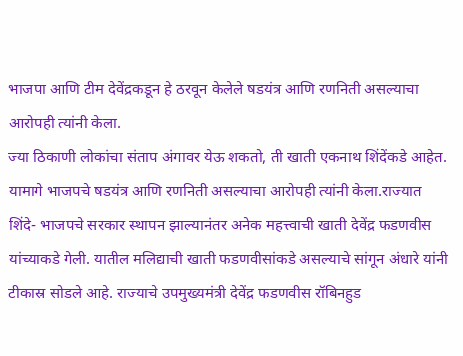भाजपा आणि टीम देवेंद्रकडून हे ठरवून केलेले षडयंत्र आणि रणनिती असल्याचा आरोपही त्यांनी केला.
ज्या ठिकाणी लोकांचा संताप अंगावर येऊ शकतो, ती खाती एकनाथ शिंदेंकडे आहेत. यामागे भाजपचे षडयंत्र आणि रणनिती असल्याचा आरोपही त्यांनी केला.राज्यात शिंदे- भाजपचे सरकार स्थापन झाल्यानंतर अनेक महत्त्वाची खाती देवेंद्र फडणवीस यांच्याकडे गेली. यातील मलिद्याची खाती फडणवीसांकडे असल्याचे सांगून अंधारे यांनी टीकास्र सोडले आहे. राज्याचे उपमुख्यमंत्री देवेंद्र फडणवीस रॉबिनहुड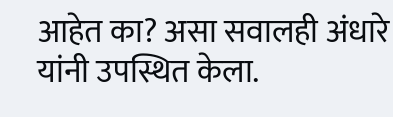आहेत का? असा सवालही अंधारे यांनी उपस्थित केला.